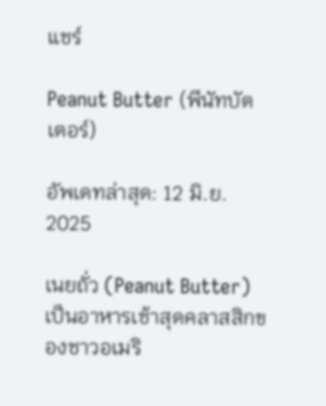แชร์

Peanut Butter (พีนัทบัตเตอร์)

อัพเดทล่าสุด: 12 มิ.ย. 2025

เนยถั่ว (Peanut Butter) เป็นอาหารเช้าสุดคลาสสิกของชาวอเมริ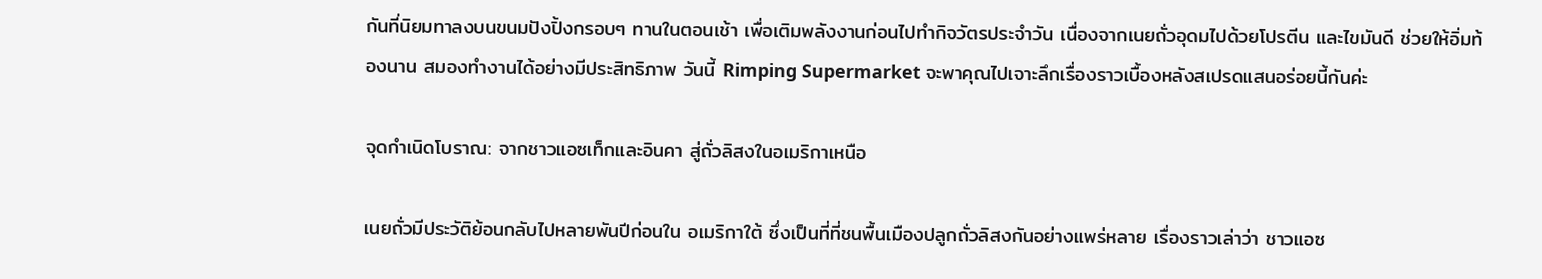กันที่นิยมทาลงบนขนมปังปิ้งกรอบๆ ทานในตอนเช้า เพื่อเติมพลังงานก่อนไปทำกิจวัตรประจำวัน เนื่องจากเนยถั่วอุดมไปด้วยโปรตีน และไขมันดี ช่วยให้อิ่มท้องนาน สมองทำงานได้อย่างมีประสิทธิภาพ วันนี้ Rimping Supermarket จะพาคุณไปเจาะลึกเรื่องราวเบื้องหลังสเปรดแสนอร่อยนี้กันค่ะ

จุดกำเนิดโบราณ: จากชาวแอซเท็กและอินคา สู่ถั่วลิสงในอเมริกาเหนือ

เนยถั่วมีประวัติย้อนกลับไปหลายพันปีก่อนใน อเมริกาใต้ ซึ่งเป็นที่ที่ชนพื้นเมืองปลูกถั่วลิสงกันอย่างแพร่หลาย เรื่องราวเล่าว่า ชาวแอซ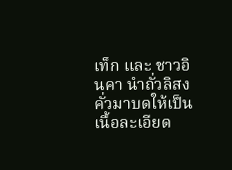เท็ก และ ชาวอินคา นำถั่วลิสงคั่วมาบดให้เป็นเนื้อละเอียด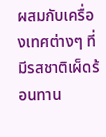ผสมกับเครื่องเทศต่างๆ ที่มีรสชาติเผ็ดร้อนทาน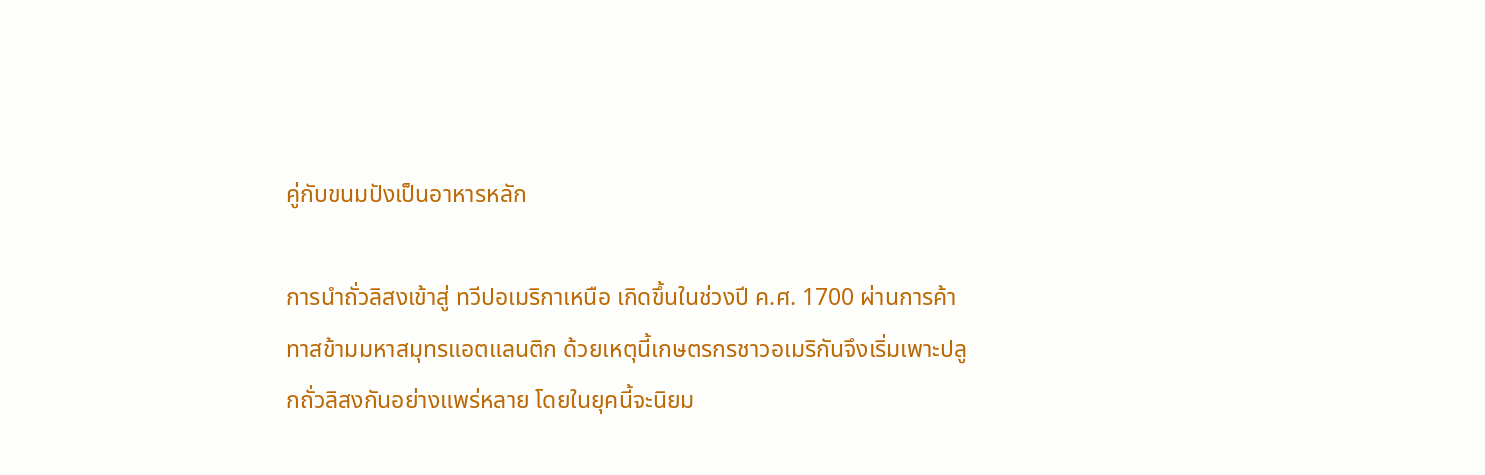คู่กับขนมปังเป็นอาหารหลัก

การนำถั่วลิสงเข้าสู่ ทวีปอเมริกาเหนือ เกิดขึ้นในช่วงปี ค.ศ. 1700 ผ่านการค้าทาสข้ามมหาสมุทรแอตแลนติก ด้วยเหตุนี้เกษตรกรชาวอเมริกันจึงเริ่มเพาะปลูกถั่วลิสงกันอย่างแพร่หลาย โดยในยุคนี้จะนิยม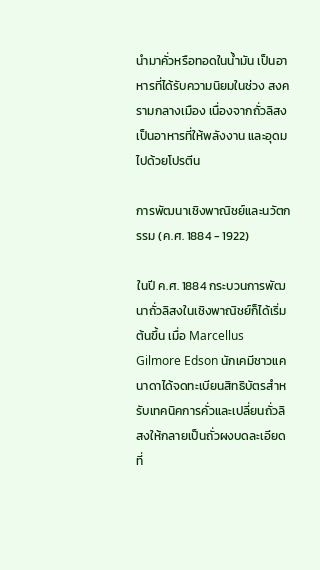นำมาคั่วหรือทอดในน้ำมัน เป็นอาหารที่ได้รับความนิยมในช่วง สงครามกลางเมือง เนื่องจากถั่วลิสงเป็นอาหารที่ให้พลังงาน และอุดมไปด้วยโปรตีน

การพัฒนาเชิงพาณิชย์และนวัตกรรม (ค.ศ. 1884 - 1922)

ในปี ค.ศ. 1884 กระบวนการพัฒนาถั่วลิสงในเชิงพาณิชย์ก็ได้เริ่มต้นขึ้น เมื่อ Marcellus Gilmore Edson นักเคมีชาวแคนาดาได้จดทะเบียนสิทธิบัตรสำหรับเทคนิคการคั่วและเปลี่ยนถั่วลิสงให้กลายเป็นถั่วผงบดละเอียดที่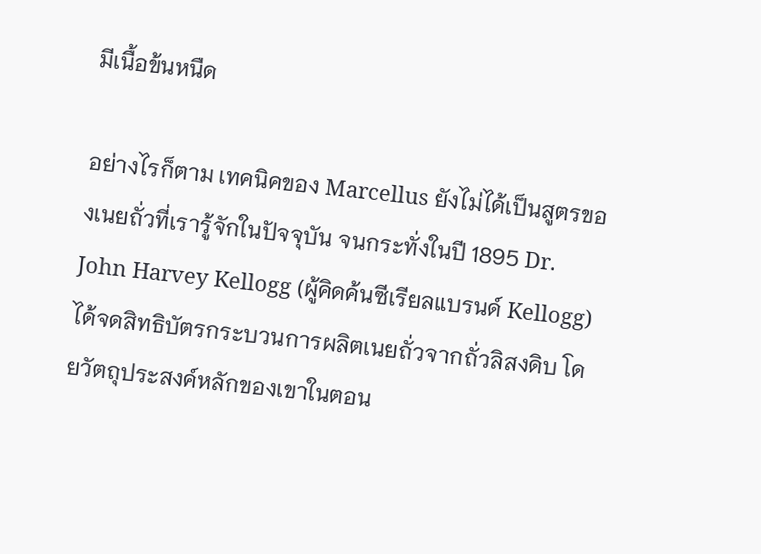มีเนื้อข้นหนืด

อย่างไรก็ตาม เทคนิคของ Marcellus ยังไม่ได้เป็นสูตรของเนยถั่วที่เรารู้จักในปัจจุบัน จนกระทั่งในปี 1895 Dr. John Harvey Kellogg (ผู้คิดค้นซีเรียลแบรนด์ Kellogg) ได้จดสิทธิบัตรกระบวนการผลิตเนยถั่วจากถั่วลิสงดิบ โดยวัตถุประสงค์หลักของเขาในตอน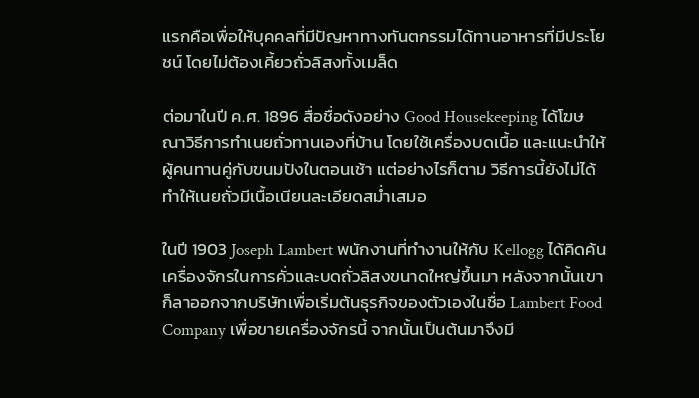แรกคือเพื่อให้บุคคลที่มีปัญหาทางทันตกรรมได้ทานอาหารที่มีประโยชน์ โดยไม่ต้องเคี้ยวถั่วลิสงทั้งเมล็ด

ต่อมาในปี ค.ศ. 1896 สื่อชื่อดังอย่าง Good Housekeeping ได้โฆษณาวิธีการทำเนยถั่วทานเองที่บ้าน โดยใช้เครื่องบดเนื้อ และแนะนำให้ผู้คนทานคู่กับขนมปังในตอนเช้า แต่อย่างไรก็ตาม วิธีการนี้ยังไม่ได้ทำให้เนยถั่วมีเนื้อเนียนละเอียดสม่ำเสมอ

ในปี 1903 Joseph Lambert พนักงานที่ทำงานให้กับ Kellogg ได้คิดค้นเครื่องจักรในการคั่วและบดถั่วลิสงขนาดใหญ่ขึ้นมา หลังจากนั้นเขาก็ลาออกจากบริษัทเพื่อเริ่มต้นธุรกิจของตัวเองในชื่อ Lambert Food Company เพื่อขายเครื่องจักรนี้ จากนั้นเป็นต้นมาจึงมี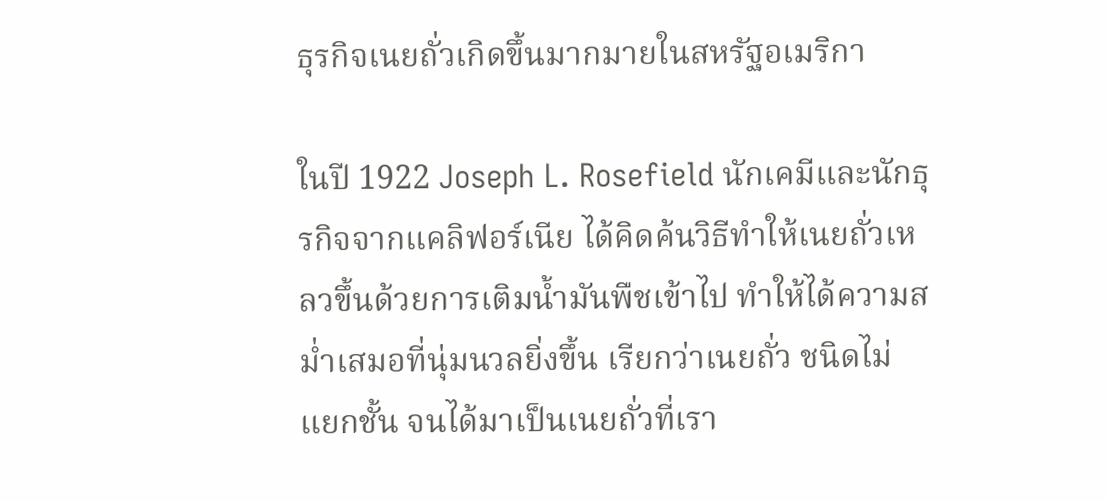ธุรกิจเนยถั่วเกิดขึ้นมากมายในสหรัฐอเมริกา

ในปี 1922 Joseph L. Rosefield นักเคมีและนักธุรกิจจากแคลิฟอร์เนีย ได้คิดค้นวิธีทำให้เนยถั่วเหลวขึ้นด้วยการเติมน้ำมันพืชเข้าไป ทำให้ได้ความสม่ำเสมอที่นุ่มนวลยิ่งขึ้น เรียกว่าเนยถั่ว ชนิดไม่แยกชั้น จนได้มาเป็นเนยถั่วที่เรา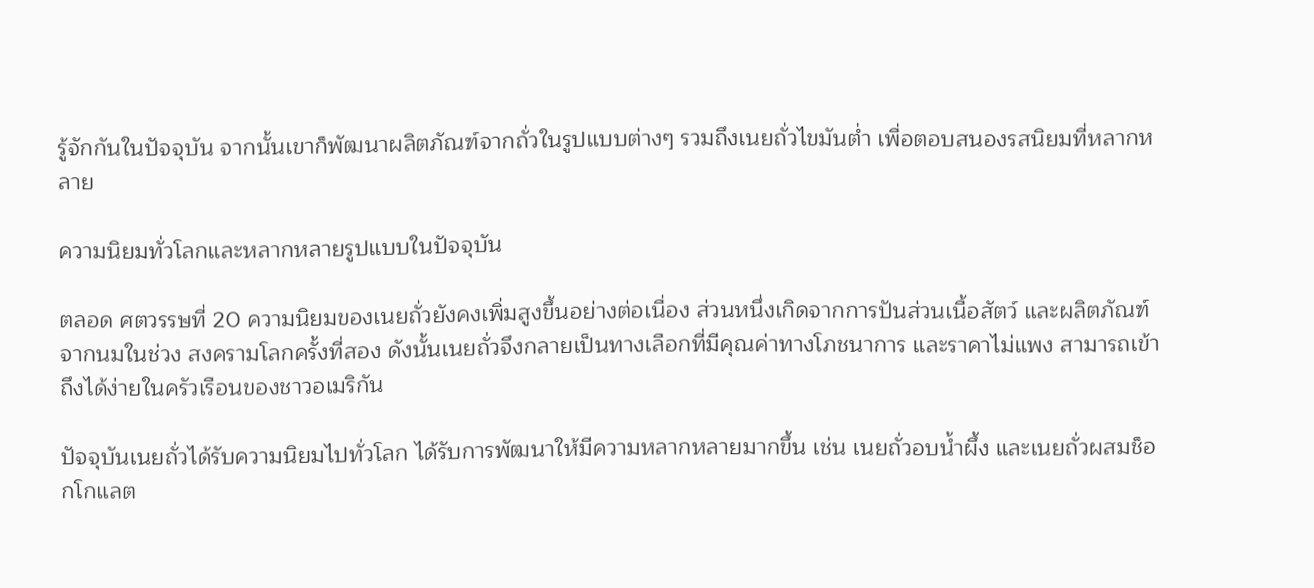รู้จักกันในปัจจุบัน จากนั้นเขาก็พัฒนาผลิตภัณฑ์จากถั่วในรูปแบบต่างๆ รวมถึงเนยถั่วไขมันต่ำ เพื่อตอบสนองรสนิยมที่หลากหลาย

ความนิยมทั่วโลกและหลากหลายรูปแบบในปัจจุบัน

ตลอด ศตวรรษที่ 20 ความนิยมของเนยถั่วยังคงเพิ่มสูงขึ้นอย่างต่อเนื่อง ส่วนหนึ่งเกิดจากการปันส่วนเนื้อสัตว์ และผลิตภัณฑ์จากนมในช่วง สงครามโลกครั้งที่สอง ดังนั้นเนยถั่วจึงกลายเป็นทางเลือกที่มีคุณค่าทางโภชนาการ และราคาไม่แพง สามารถเข้าถึงได้ง่ายในครัวเรือนของชาวอเมริกัน

ปัจจุบันเนยถั่วได้รับความนิยมไปทั่วโลก ได้รับการพัฒนาให้มีความหลากหลายมากขึ้น เช่น เนยถั่วอบน้ำผึ้ง และเนยถั่วผสมช็อกโกแลต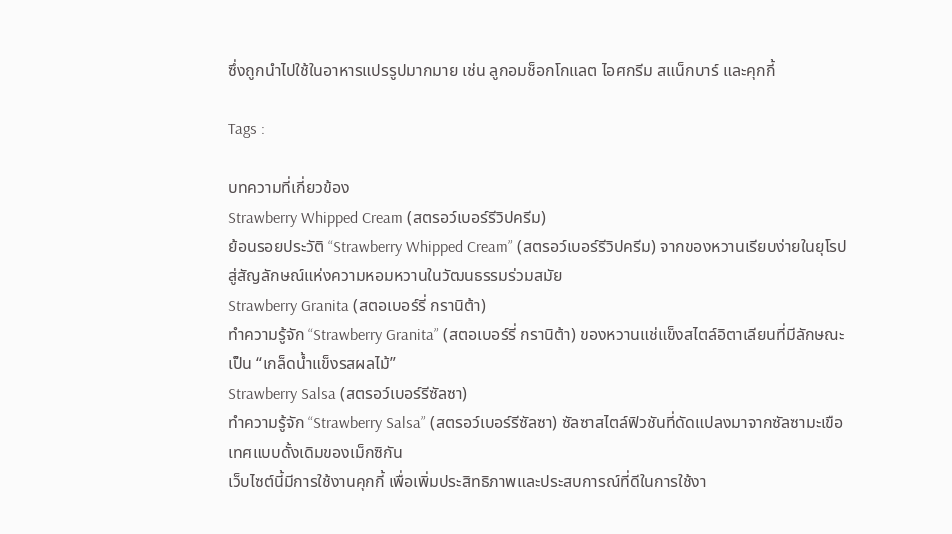ซึ่งถูกนำไปใช้ในอาหารแปรรูปมากมาย เช่น ลูกอมช็อกโกแลต ไอศกรีม สแน็กบาร์ และคุกกี้

Tags :

บทความที่เกี่ยวข้อง
Strawberry Whipped Cream (สตรอว์เบอร์รีวิปครีม)
ย้อนรอยประวัติ “Strawberry Whipped Cream” (สตรอว์เบอร์รีวิปครีม) จากของหวานเรียบง่ายในยุโรป สู่สัญลักษณ์แห่งความหอมหวานในวัฒนธรรมร่วมสมัย
Strawberry Granita (สตอเบอร์รี่ กรานิต้า)
ทำความรู้จัก “Strawberry Granita” (สตอเบอร์รี่ กรานิต้า) ของหวานแช่แข็งสไตล์อิตาเลียนที่มีลักษณะเป็น “เกล็ดน้ำแข็งรสผลไม้”
Strawberry Salsa (สตรอว์เบอร์รีซัลซา)
ทำความรู้จัก “Strawberry Salsa” (สตรอว์เบอร์รีซัลซา) ซัลซาสไตล์ฟิวชันที่ดัดแปลงมาจากซัลซามะเขือเทศแบบดั้งเดิมของเม็กซิกัน
เว็บไซต์นี้มีการใช้งานคุกกี้ เพื่อเพิ่มประสิทธิภาพและประสบการณ์ที่ดีในการใช้งา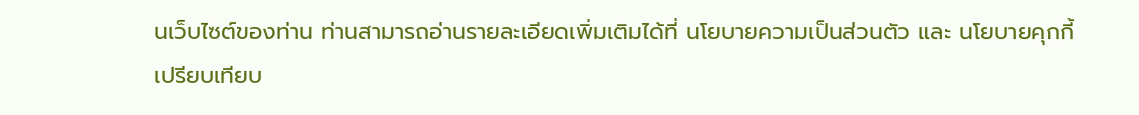นเว็บไซต์ของท่าน ท่านสามารถอ่านรายละเอียดเพิ่มเติมได้ที่ นโยบายความเป็นส่วนตัว และ นโยบายคุกกี้
เปรียบเทียบ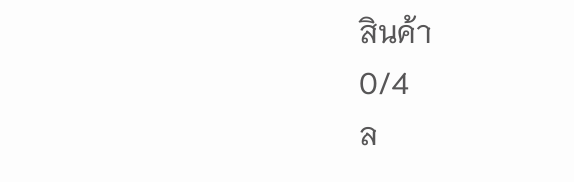สินค้า
0/4
ล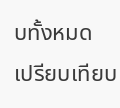บทั้งหมด
เปรียบเทียบ